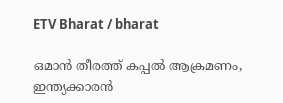ETV Bharat / bharat

ഒമാൻ തീരത്ത് കപ്പല്‍ ആക്രമണം, ഇന്ത്യക്കാരൻ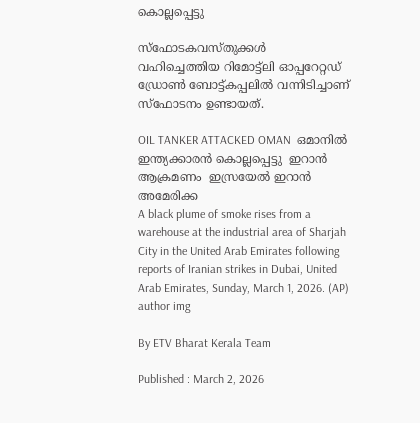കൊല്ലപ്പെട്ടു

സ്ഫോടകവസ്‌തുക്കൾ വഹിച്ചെത്തിയ റിമോട്ട്ലി ഓപ്പറേറ്റഡ് ഡ്രോൺ ബോട്ട്കപ്പലിൽ വന്നിടിച്ചാണ് സ്ഫോടനം ഉണ്ടായത്.

OIL TANKER ATTACKED OMAN  ഒമാനില്‍ ഇന്ത്യക്കാരൻ കൊല്ലപ്പെട്ടു  ഇറാൻ ആക്രമണം  ഇസ്രയേല്‍ ഇറാൻ അമേരിക്ക
A black plume of smoke rises from a warehouse at the industrial area of Sharjah City in the United Arab Emirates following reports of Iranian strikes in Dubai, United Arab Emirates, Sunday, March 1, 2026. (AP)
author img

By ETV Bharat Kerala Team

Published : March 2, 2026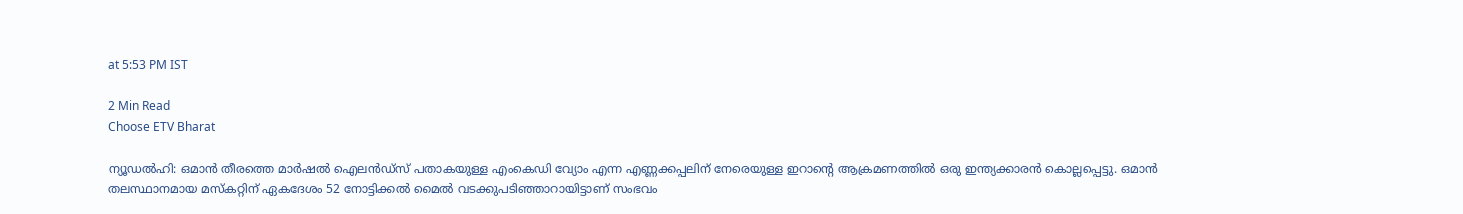at 5:53 PM IST

2 Min Read
Choose ETV Bharat

ന്യൂഡല്‍ഹി: ഒമാൻ തീരത്തെ മാർഷൽ ഐലൻഡ്‌സ് പതാകയുള്ള എംകെഡി വ്യോം എന്ന എണ്ണക്കപ്പലിന് നേരെയുള്ള ഇറാൻ്റെ ആക്രമണത്തില്‍ ഒരു ഇന്ത്യക്കാരൻ കൊല്ലപ്പെട്ടു. ഒമാൻ തലസ്ഥാനമായ മസ്‌കറ്റിന് ഏകദേശം 52 നോട്ടിക്കൽ മൈൽ വടക്കുപടിഞ്ഞാറായിട്ടാണ് സംഭവം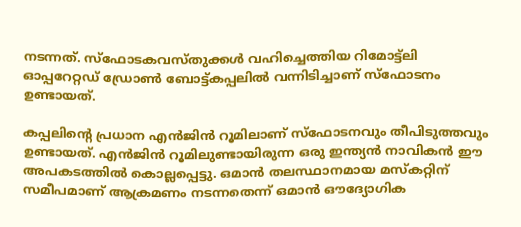നടന്നത്. സ്ഫോടകവസ്‌തുക്കൾ വഹിച്ചെത്തിയ റിമോട്ട്ലി ഓപ്പറേറ്റഡ് ഡ്രോൺ ബോട്ട്കപ്പലിൽ വന്നിടിച്ചാണ് സ്ഫോടനം ഉണ്ടായത്.

കപ്പലിൻ്റെ പ്രധാന എൻജിൻ റൂമിലാണ് സ്ഫോടനവും തീപിടുത്തവും ഉണ്ടായത്. എൻജിൻ റൂമിലുണ്ടായിരുന്ന ഒരു ഇന്ത്യൻ നാവികൻ ഈ അപകടത്തിൽ കൊല്ലപ്പെട്ടു. ഒമാൻ തലസ്ഥാനമായ മസ്‌കറ്റിന് സമീപമാണ് ആക്രമണം നടന്നതെന്ന് ഒമാൻ ഔദ്യോഗിക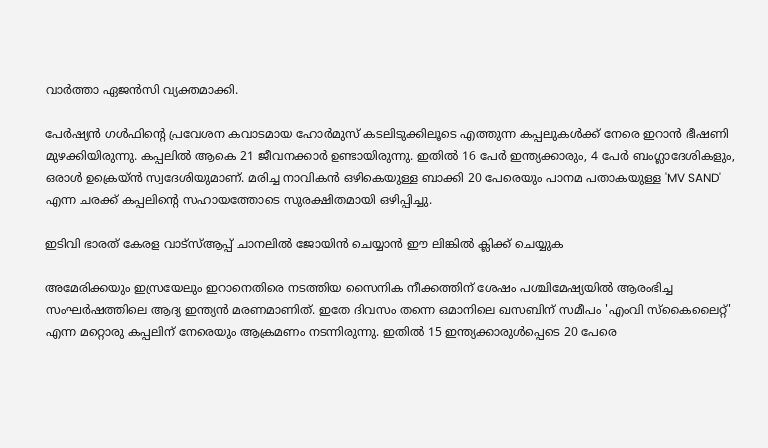വാർത്താ ഏജൻസി വ്യക്തമാക്കി.

പേർഷ്യൻ ഗൾഫിൻ്റെ പ്രവേശന കവാടമായ ഹോർമുസ് കടലിടുക്കിലൂടെ എത്തുന്ന കപ്പലുകൾക്ക് നേരെ ഇറാൻ ഭീഷണി മുഴക്കിയിരുന്നു. കപ്പലിൽ ആകെ 21 ജീവനക്കാർ ഉണ്ടായിരുന്നു. ഇതിൽ 16 പേർ ഇന്ത്യക്കാരും, 4 പേർ ബംഗ്ലാദേശികളും, ഒരാൾ ഉക്രെയ്ൻ സ്വദേശിയുമാണ്. മരിച്ച നാവികൻ ഒഴികെയുള്ള ബാക്കി 20 പേരെയും പാനമ പതാകയുള്ള 'MV SAND' എന്ന ചരക്ക് കപ്പലിൻ്റെ സഹായത്തോടെ സുരക്ഷിതമായി ഒഴിപ്പിച്ചു.

ഇടിവി ഭാരത് കേരള വാട്‌സ്‌ആപ്പ് ചാനലില്‍ ജോയിന്‍ ചെയ്യാന്‍ ഈ ലിങ്കില്‍ ക്ലിക്ക് ചെയ്യുക

അമേരിക്കയും ഇസ്രയേലും ഇറാനെതിരെ നടത്തിയ സൈനിക നീക്കത്തിന് ശേഷം പശ്ചിമേഷ്യയിൽ ആരംഭിച്ച സംഘർഷത്തിലെ ആദ്യ ഇന്ത്യൻ മരണമാണിത്. ഇതേ ദിവസം തന്നെ ഒമാനിലെ ഖസബിന് സമീപം 'എംവി സ്കൈലൈറ്റ്' എന്ന മറ്റൊരു കപ്പലിന് നേരെയും ആക്രമണം നടന്നിരുന്നു. ഇതിൽ 15 ഇന്ത്യക്കാരുൾപ്പെടെ 20 പേരെ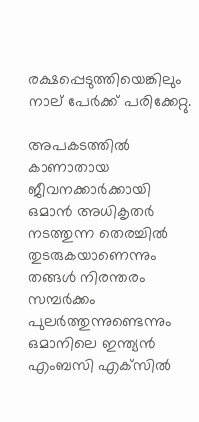രക്ഷപ്പെടുത്തിയെങ്കിലും നാല് പേർക്ക് പരിക്കേറ്റു.

അപകടത്തിൽ കാണാതായ ജീവനക്കാർക്കായി ഒമാൻ അധികൃതർ നടത്തുന്ന തെരച്ചിൽ തുടരുകയാണെന്നും തങ്ങൾ നിരന്തരം സമ്പർക്കം പുലർത്തുന്നുണ്ടെന്നും ഒമാനിലെ ഇന്ത്യൻ എംബസി എക്‌സിൽ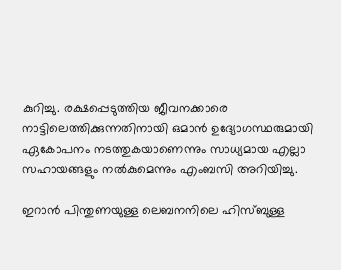കുറിച്ചു. രക്ഷപ്പെടുത്തിയ ജീവനക്കാരെ നാട്ടിലെത്തിക്കുന്നതിനായി ഒമാൻ ഉദ്യോഗസ്ഥരുമായി ഏകോപനം നടത്തുകയാണെന്നും സാധ്യമായ എല്ലാ സഹായങ്ങളും നൽകുമെന്നും എംബസി അറിയിച്ചു.

ഇറാൻ പിന്തുണയുള്ള ലെബനനിലെ ഹിസ്ബുള്ള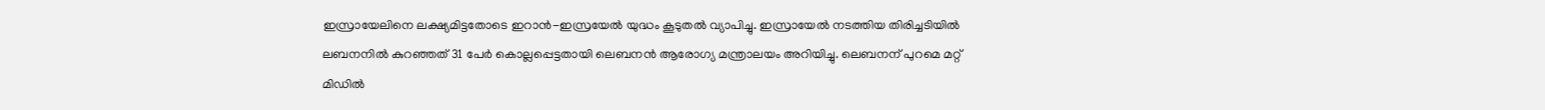ഇസ്രായേലിനെ ലക്ഷ്യമിട്ടതോടെ ഇറാൻ-ഇസ്രയേൽ യുദ്ധം കൂടുതൽ വ്യാപിച്ചു. ഇസ്രായേൽ നടത്തിയ തിരിച്ചടിയിൽ ലബനനിൽ കുറഞ്ഞത് 31 പേർ കൊല്ലപ്പെട്ടതായി ലെബനൻ ആരോഗ്യ മന്ത്രാലയം അറിയിച്ചു. ലെബനന് പുറമെ മറ്റ് മിഡിൽ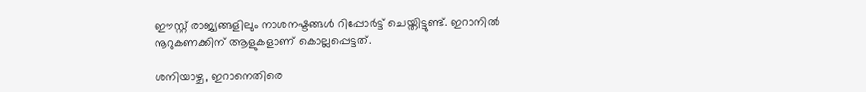ഈസ്റ്റ് രാജ്യങ്ങളിലും നാശനഷ്ടങ്ങൾ റിപ്പോർട്ട് ചെയ്തിട്ടുണ്ട്. ഇറാനിൽ നൂറുകണക്കിന് ആളുകളാണ് കൊല്ലപ്പെട്ടത്.

ശനിയാഴ്ച, ഇറാനെതിരെ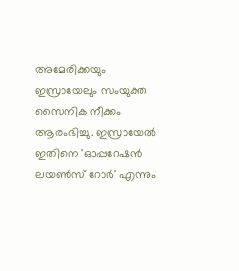അമേരിക്കയും ഇസ്രായേലും സംയുക്ത സൈനിക നീക്കം ആരംഭിച്ചു. ഇസ്രായേൽ ഇതിനെ 'ഓപ്പറേഷൻ ലയൺസ് റോർ' എന്നും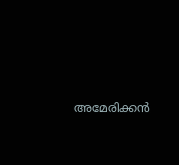അമേരിക്കൻ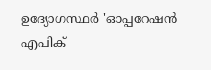ഉദ്യോഗസ്ഥർ 'ഓപ്പറേഷൻ എപിക്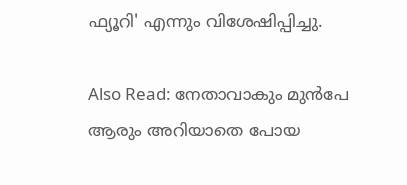ഫ്യൂറി' എന്നും വിശേഷിപ്പിച്ചു.

Also Read: നേതാവാകും മുൻപേ ആരും അറിയാതെ പോയ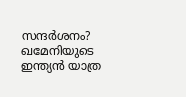സന്ദർശനം? ഖമേനിയുടെ ഇന്ത്യൻ യാത്ര